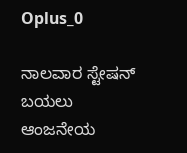Oplus_0

ನಾಲವಾರ ಸ್ಟೇಷನ್ ಬಯಲು ಆಂಜನೇಯ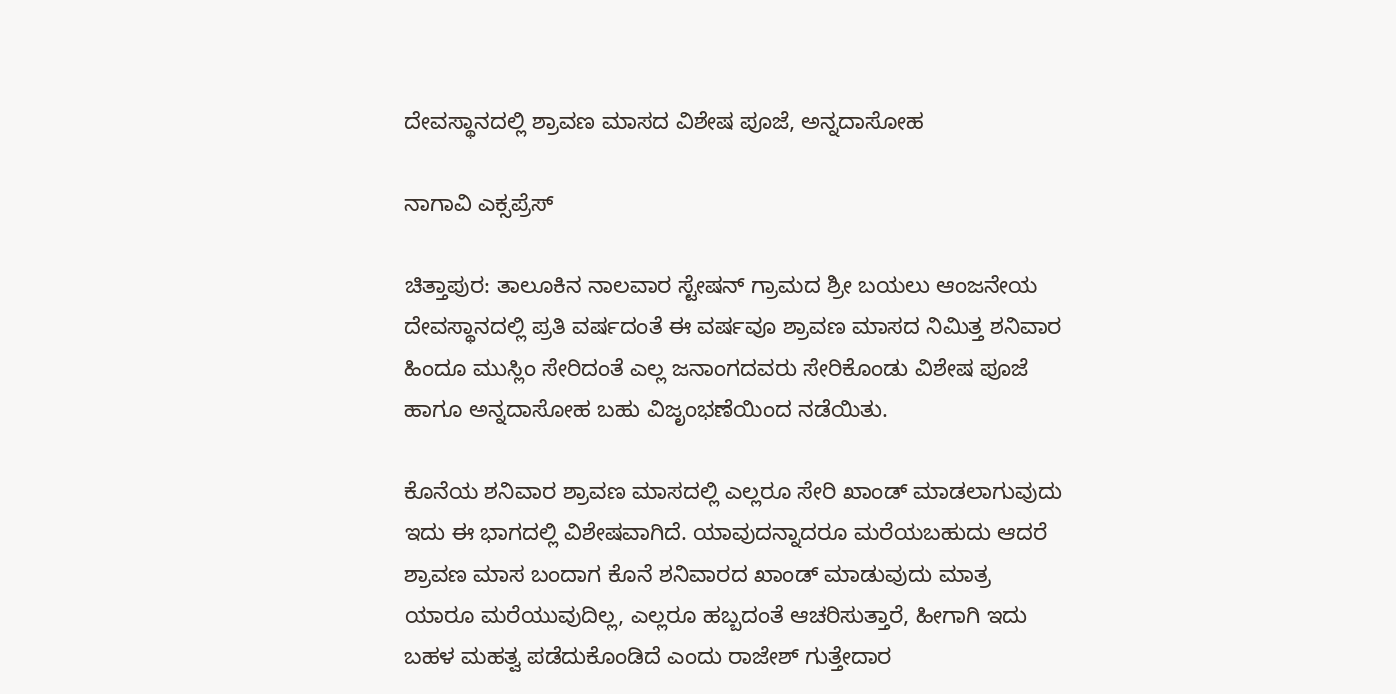ದೇವಸ್ಥಾನದಲ್ಲಿ ಶ್ರಾವಣ ಮಾಸದ ವಿಶೇಷ ಪೂಜೆ, ಅನ್ನದಾಸೋಹ

ನಾಗಾವಿ ಎಕ್ಸಪ್ರೆಸ್

ಚಿತ್ತಾಪುರ: ತಾಲೂಕಿನ ನಾಲವಾರ ಸ್ಟೇಷನ್ ಗ್ರಾಮದ ಶ್ರೀ ಬಯಲು ಆಂಜನೇಯ ದೇವಸ್ಥಾನದಲ್ಲಿ ಪ್ರತಿ ವರ್ಷದಂತೆ ಈ ವರ್ಷವೂ ಶ್ರಾವಣ ಮಾಸದ ನಿಮಿತ್ತ ಶನಿವಾರ ಹಿಂದೂ ಮುಸ್ಲಿಂ ಸೇರಿದಂತೆ ಎಲ್ಲ ಜನಾಂಗದವರು ಸೇರಿಕೊಂಡು ವಿಶೇಷ ಪೂಜೆ ಹಾಗೂ ಅನ್ನದಾಸೋಹ ಬಹು ವಿಜೃಂಭಣೆಯಿಂದ ನಡೆಯಿತು.

ಕೊನೆಯ ಶನಿವಾರ ಶ್ರಾವಣ ಮಾಸದಲ್ಲಿ ಎಲ್ಲರೂ ಸೇರಿ ಖಾಂಡ್ ಮಾಡಲಾಗುವುದು ಇದು ಈ ಭಾಗದಲ್ಲಿ ವಿಶೇಷವಾಗಿದೆ. ಯಾವುದನ್ನಾದರೂ ಮರೆಯಬಹುದು ಆದರೆ ಶ್ರಾವಣ ಮಾಸ ಬಂದಾಗ ಕೊನೆ ಶನಿವಾರದ ಖಾಂಡ್ ಮಾಡುವುದು ಮಾತ್ರ ಯಾರೂ ಮರೆಯುವುದಿಲ್ಲ, ಎಲ್ಲರೂ ಹಬ್ಬದಂತೆ ಆಚರಿಸುತ್ತಾರೆ, ಹೀಗಾಗಿ ಇದು ಬಹಳ ಮಹತ್ವ ಪಡೆದುಕೊಂಡಿದೆ ಎಂದು ರಾಜೇಶ್ ಗುತ್ತೇದಾರ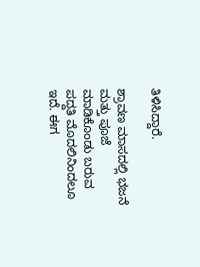ತಿಳಿಸಿದ್ದಾರೆ.

ಶ್ರಾವಣ ಮಾಸದಲ್ಲಿ ಭಜನೆ ಮತ್ತು ಪೂಜೆ ಮಾಡಿಕೊಂಡು ಬರುವ ಪದ್ದತಿ ಮೊದಲಿನಿಂದಲೂ ಇದೆ. ಈಗ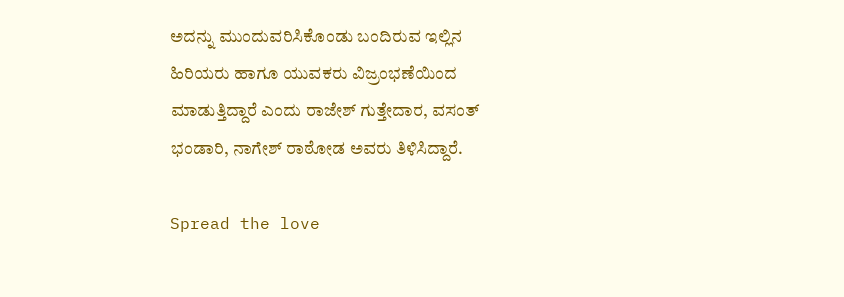ಅದನ್ನು ಮುಂದುವರಿಸಿಕೊಂಡು ಬಂದಿರುವ ಇಲ್ಲಿನ ಹಿರಿಯರು ಹಾಗೂ ಯುವಕರು ವಿಜ್ರಂಭಣೆಯಿಂದ ಮಾಡುತ್ತಿದ್ದಾರೆ ಎಂದು ರಾಜೇಶ್ ಗುತ್ತೇದಾರ, ವಸಂತ್ ಭಂಡಾರಿ, ನಾಗೇಶ್ ರಾಠೋಡ ಅವರು ತಿಳಿಸಿದ್ದಾರೆ.

Spread the love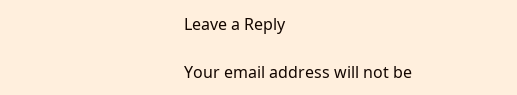Leave a Reply

Your email address will not be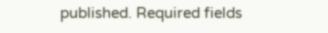published. Required fields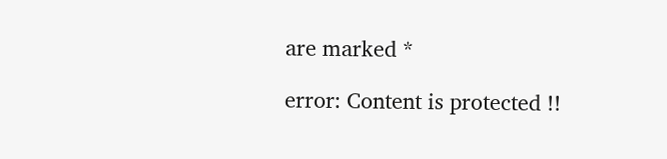are marked *

error: Content is protected !!